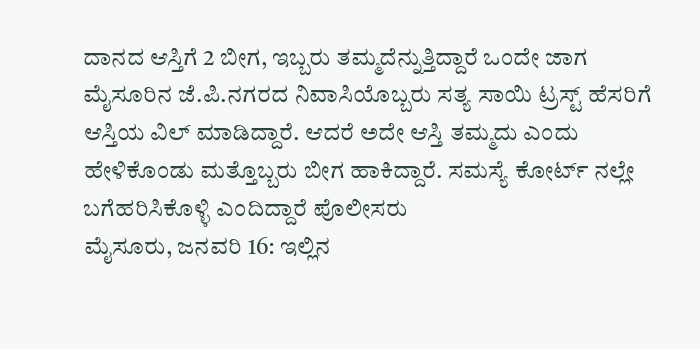ದಾನದ ಆಸ್ತಿಗೆ 2 ಬೀಗ, ಇಬ್ಬರು ತಮ್ಮದೆನ್ನುತ್ತಿದ್ದಾರೆ ಒಂದೇ ಜಾಗ
ಮೈಸೂರಿನ ಜೆ.ಪಿ.ನಗರದ ನಿವಾಸಿಯೊಬ್ಬರು ಸತ್ಯ ಸಾಯಿ ಟ್ರಸ್ಟ್ ಹೆಸರಿಗೆ ಆಸ್ತಿಯ ವಿಲ್ ಮಾಡಿದ್ದಾರೆ. ಆದರೆ ಅದೇ ಆಸ್ತಿ ತಮ್ಮದು ಎಂದು ಹೇಳಿಕೊಂಡು ಮತ್ತೊಬ್ಬರು ಬೀಗ ಹಾಕಿದ್ದಾರೆ. ಸಮಸ್ಯೆ ಕೋರ್ಟ್ ನಲ್ಲೇ ಬಗೆಹರಿಸಿಕೊಳ್ಳಿ ಎಂದಿದ್ದಾರೆ ಪೊಲೀಸರು
ಮೈಸೂರು, ಜನವರಿ 16: ಇಲ್ಲಿನ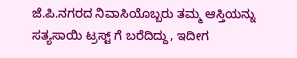ಜೆ.ಪಿ.ನಗರದ ನಿವಾಸಿಯೊಬ್ಬರು ತಮ್ಮ ಆಸ್ತಿಯನ್ನು ಸತ್ಯಸಾಯಿ ಟ್ರಸ್ಟ್ ಗೆ ಬರೆದಿದ್ದು, ಇದೀಗ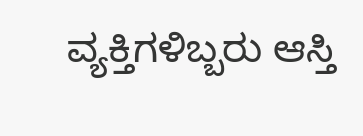ವ್ಯಕ್ತಿಗಳಿಬ್ಬರು ಆಸ್ತಿ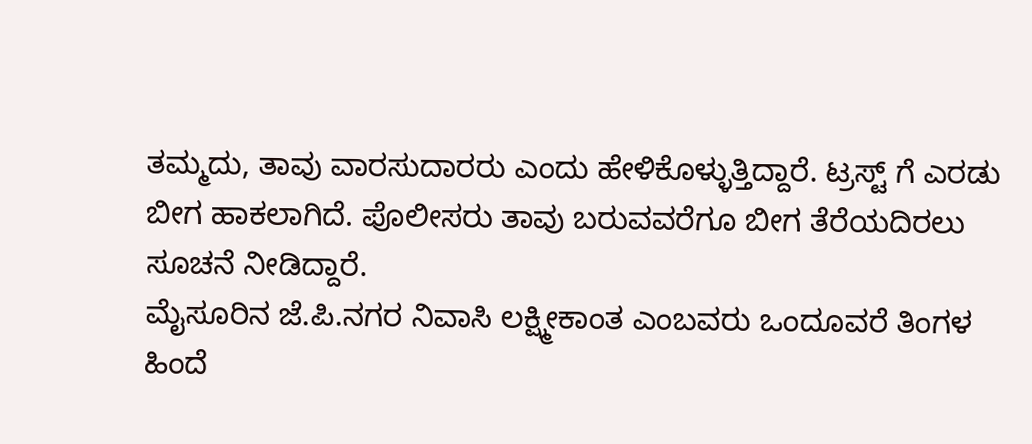ತಮ್ಮದು, ತಾವು ವಾರಸುದಾರರು ಎಂದು ಹೇಳಿಕೊಳ್ಳುತ್ತಿದ್ದಾರೆ. ಟ್ರಸ್ಟ್ ಗೆ ಎರಡು ಬೀಗ ಹಾಕಲಾಗಿದೆ. ಪೊಲೀಸರು ತಾವು ಬರುವವರೆಗೂ ಬೀಗ ತೆರೆಯದಿರಲು ಸೂಚನೆ ನೀಡಿದ್ದಾರೆ.
ಮೈಸೂರಿನ ಜೆ.ಪಿ.ನಗರ ನಿವಾಸಿ ಲಕ್ಷ್ಮೀಕಾಂತ ಎಂಬವರು ಒಂದೂವರೆ ತಿಂಗಳ ಹಿಂದೆ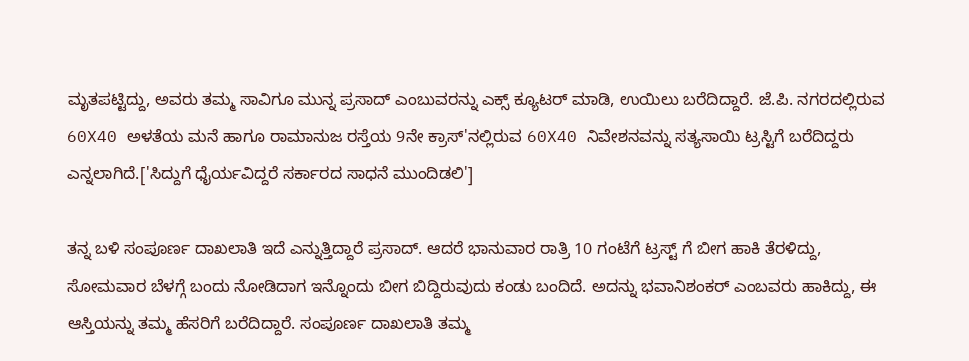ಮೃತಪಟ್ಟಿದ್ದು, ಅವರು ತಮ್ಮ ಸಾವಿಗೂ ಮುನ್ನ ಪ್ರಸಾದ್ ಎಂಬುವರನ್ನು ಎಕ್ಸ್ ಕ್ಯೂಟರ್ ಮಾಡಿ, ಉಯಿಲು ಬರೆದಿದ್ದಾರೆ. ಜೆ.ಪಿ. ನಗರದಲ್ಲಿರುವ 60X40 ಅಳತೆಯ ಮನೆ ಹಾಗೂ ರಾಮಾನುಜ ರಸ್ತೆಯ 9ನೇ ಕ್ರಾಸ್'ನಲ್ಲಿರುವ 60X40 ನಿವೇಶನವನ್ನು ಸತ್ಯಸಾಯಿ ಟ್ರಸ್ಟಿಗೆ ಬರೆದಿದ್ದರು ಎನ್ನಲಾಗಿದೆ.['ಸಿದ್ದುಗೆ ಧೈರ್ಯವಿದ್ದರೆ ಸರ್ಕಾರದ ಸಾಧನೆ ಮುಂದಿಡಲಿ']

ತನ್ನ ಬಳಿ ಸಂಪೂರ್ಣ ದಾಖಲಾತಿ ಇದೆ ಎನ್ನುತ್ತಿದ್ದಾರೆ ಪ್ರಸಾದ್. ಆದರೆ ಭಾನುವಾರ ರಾತ್ರಿ 10 ಗಂಟೆಗೆ ಟ್ರಸ್ಟ್ ಗೆ ಬೀಗ ಹಾಕಿ ತೆರಳಿದ್ದು, ಸೋಮವಾರ ಬೆಳಗ್ಗೆ ಬಂದು ನೋಡಿದಾಗ ಇನ್ನೊಂದು ಬೀಗ ಬಿದ್ದಿರುವುದು ಕಂಡು ಬಂದಿದೆ. ಅದನ್ನು ಭವಾನಿಶಂಕರ್ ಎಂಬವರು ಹಾಕಿದ್ದು, ಈ ಆಸ್ತಿಯನ್ನು ತಮ್ಮ ಹೆಸರಿಗೆ ಬರೆದಿದ್ದಾರೆ. ಸಂಪೂರ್ಣ ದಾಖಲಾತಿ ತಮ್ಮ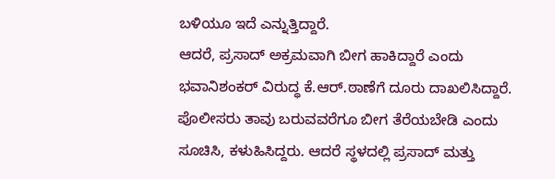ಬಳಿಯೂ ಇದೆ ಎನ್ನುತ್ತಿದ್ದಾರೆ.
ಆದರೆ, ಪ್ರಸಾದ್ ಅಕ್ರಮವಾಗಿ ಬೀಗ ಹಾಕಿದ್ದಾರೆ ಎಂದು ಭವಾನಿಶಂಕರ್ ವಿರುದ್ಧ ಕೆ.ಆರ್.ಠಾಣೆಗೆ ದೂರು ದಾಖಲಿಸಿದ್ದಾರೆ. ಪೊಲೀಸರು ತಾವು ಬರುವವರೆಗೂ ಬೀಗ ತೆರೆಯಬೇಡಿ ಎಂದು ಸೂಚಿಸಿ, ಕಳುಹಿಸಿದ್ದರು. ಆದರೆ ಸ್ಥಳದಲ್ಲಿ ಪ್ರಸಾದ್ ಮತ್ತು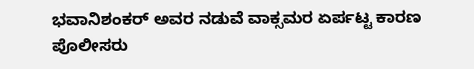ಭವಾನಿಶಂಕರ್ ಅವರ ನಡುವೆ ವಾಕ್ಸಮರ ಏರ್ಪಟ್ಟ ಕಾರಣ ಪೊಲೀಸರು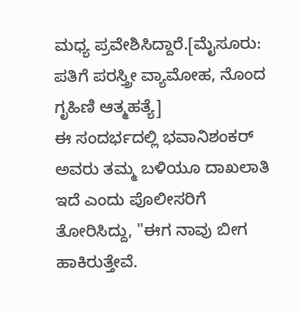ಮಧ್ಯ ಪ್ರವೇಶಿಸಿದ್ದಾರೆ.[ಮೈಸೂರು: ಪತಿಗೆ ಪರಸ್ತ್ರೀ ವ್ಯಾಮೋಹ, ನೊಂದ ಗೃಹಿಣಿ ಆತ್ಮಹತ್ಯೆ]
ಈ ಸಂದರ್ಭದಲ್ಲಿ ಭವಾನಿಶಂಕರ್ ಅವರು ತಮ್ಮ ಬಳಿಯೂ ದಾಖಲಾತಿ ಇದೆ ಎಂದು ಪೊಲೀಸರಿಗೆ ತೋರಿಸಿದ್ದು, "ಈಗ ನಾವು ಬೀಗ ಹಾಕಿರುತ್ತೇವೆ.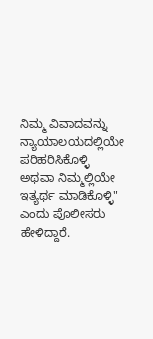ನಿಮ್ಮ ವಿವಾದವನ್ನು ನ್ಯಾಯಾಲಯದಲ್ಲಿಯೇ ಪರಿಹರಿಸಿಕೊಳ್ಳಿ ಅಥವಾ ನಿಮ್ಮಲ್ಲಿಯೇ ಇತ್ಯರ್ಥ ಮಾಡಿಕೊಳ್ಳಿ" ಎಂದು ಪೊಲೀಸರು ಹೇಳಿದ್ದಾರೆ.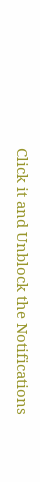Click it and Unblock the Notifications